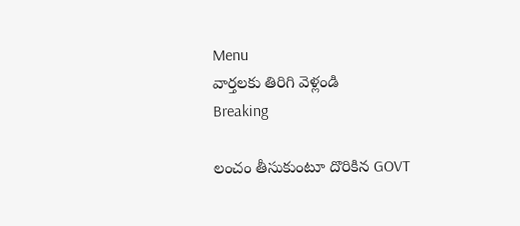Menu
వార్తలకు తిరిగి వెళ్లండి
Breaking

లంచం తీసుకుంటూ దొరికిన GOVT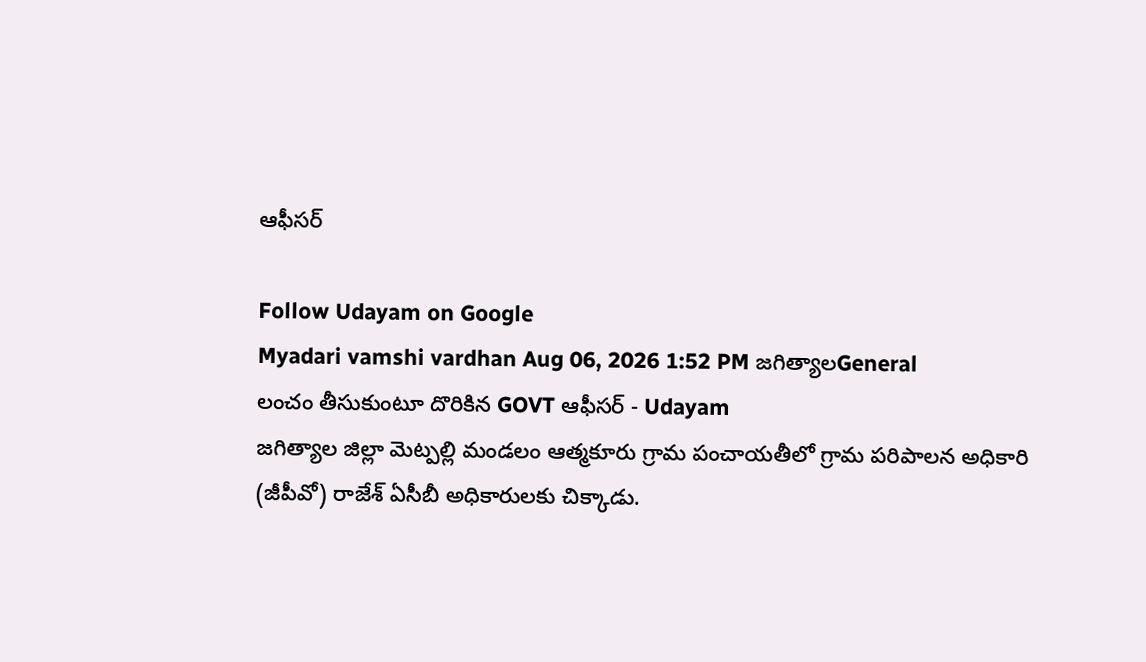ఆఫీసర్

Follow Udayam on Google
Myadari vamshi vardhan Aug 06, 2026 1:52 PM జగిత్యాలGeneral
లంచం తీసుకుంటూ దొరికిన GOVT ఆఫీసర్ - Udayam
జగిత్యాల జిల్లా మెట్పల్లి మండలం ఆత్మకూరు గ్రామ పంచాయతీలో గ్రామ పరిపాలన అధికారి (జీపీవో) రాజేశ్ ఏసీబీ అధికారులకు చిక్కాడు.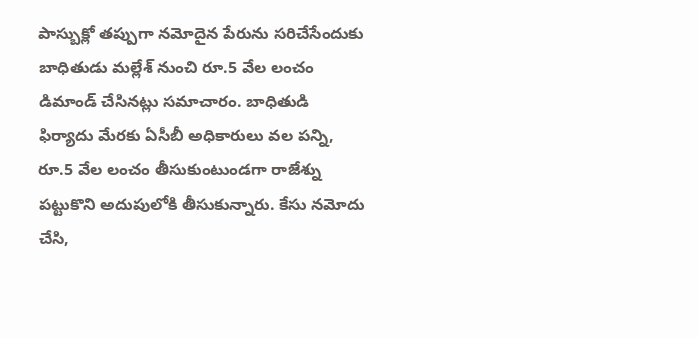పాస్బుక్లో తప్పుగా నమోదైన పేరును సరిచేసేందుకు బాధితుడు మల్లేశ్ నుంచి రూ.5 వేల లంచం డిమాండ్ చేసినట్లు సమాచారం. బాధితుడి ఫిర్యాదు మేరకు ఏసీబీ అధికారులు వల పన్ని, రూ.5 వేల లంచం తీసుకుంటుండగా రాజేశ్ను పట్టుకొని అదుపులోకి తీసుకున్నారు. కేసు నమోదు చేసి,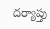దర్యాప్తు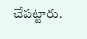చేపట్టారు.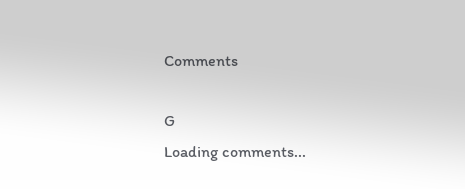Comments

G
Loading comments...